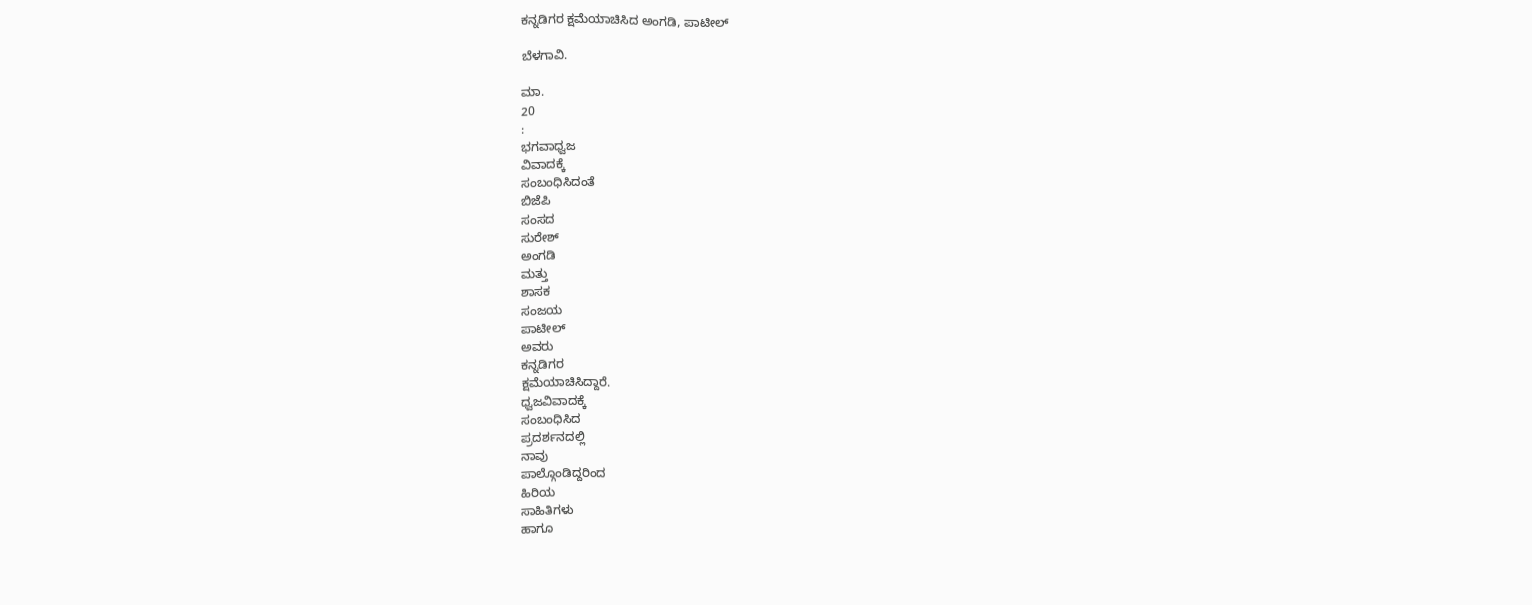ಕನ್ನಡಿಗರ ಕ್ಷಮೆಯಾಚಿಸಿದ ಅಂಗಡಿ, ಪಾಟೀಲ್

ಬೆಳಗಾವಿ.

ಮಾ.
20
:
ಭಗವಾಧ್ವಜ
ವಿವಾದಕ್ಕೆ
ಸಂಬಂಧಿಸಿದಂತೆ
ಬಿಜೆಪಿ
ಸಂಸದ
ಸುರೇಶ್
ಅಂಗಡಿ
ಮತ್ತು
ಶಾಸಕ
ಸಂಜಯ
ಪಾಟೀಲ್
ಅವರು
ಕನ್ನಡಿಗರ
ಕ್ಷಮೆಯಾಚಿಸಿದ್ದಾರೆ.
ಧ್ವಜವಿವಾದಕ್ಕೆ
ಸಂಬಂಧಿಸಿದ
ಪ್ರದರ್ಶನದಲ್ಲಿ
ನಾವು
ಪಾಲ್ಗೊಂಡಿದ್ದರಿಂದ
ಹಿರಿಯ
ಸಾಹಿತಿಗಳು
ಹಾಗೂ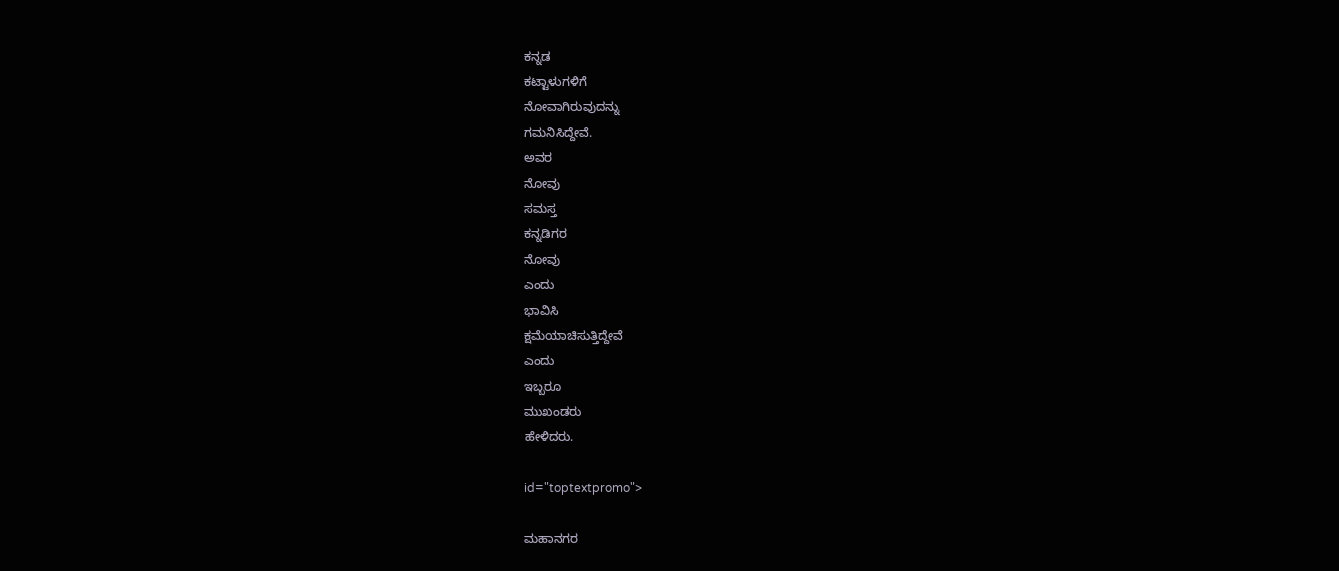ಕನ್ನಡ
ಕಟ್ಟಾಳುಗಳಿಗೆ
ನೋವಾಗಿರುವುದನ್ನು
ಗಮನಿಸಿದ್ದೇವೆ.
ಅವರ
ನೋವು
ಸಮಸ್ತ
ಕನ್ನಡಿಗರ
ನೋವು
ಎಂದು
ಭಾವಿಸಿ
ಕ್ಷಮೆಯಾಚಿಸುತ್ತಿದ್ದೇವೆ
ಎಂದು
ಇಬ್ಬರೂ
ಮುಖಂಡರು
ಹೇಳಿದರು.

id="toptextpromo">

ಮಹಾನಗರ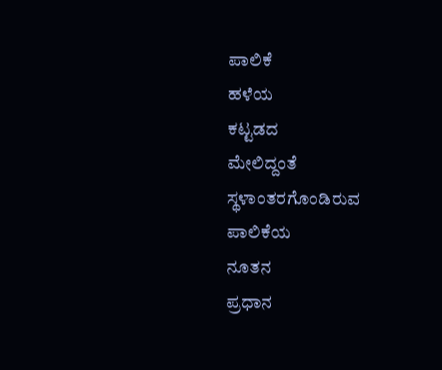ಪಾಲಿಕೆ
ಹಳೆಯ
ಕಟ್ಟಡದ
ಮೇಲಿದ್ದಂತೆ
ಸ್ಥಳಾಂತರಗೊಂಡಿರುವ
ಪಾಲಿಕೆಯ
ನೂತನ
ಪ್ರಧಾನ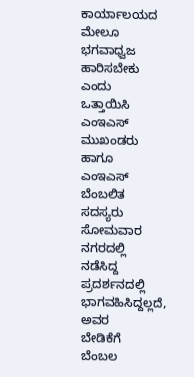ಕಾರ್ಯಾಲಯದ
ಮೇಲೂ
ಭಗವಾಧ್ವಜ
ಹಾರಿಸಬೇಕು
ಎಂದು
ಒತ್ತಾಯಿಸಿ
ಎಂಇಎಸ್
ಮುಖಂಡರು
ಹಾಗೂ
ಎಂಇಎಸ್
ಬೆಂಬಲಿತ
ಸದಸ್ಯರು
ಸೋಮವಾರ
ನಗರದಲ್ಲಿ
ನಡೆಸಿದ್ದ
ಪ್ರದರ್ಶನದಲ್ಲಿ
ಭಾಗವಹಿಸಿದ್ದಲ್ಲದೆ,
ಅವರ
ಬೇಡಿಕೆಗೆ
ಬೆಂಬಲ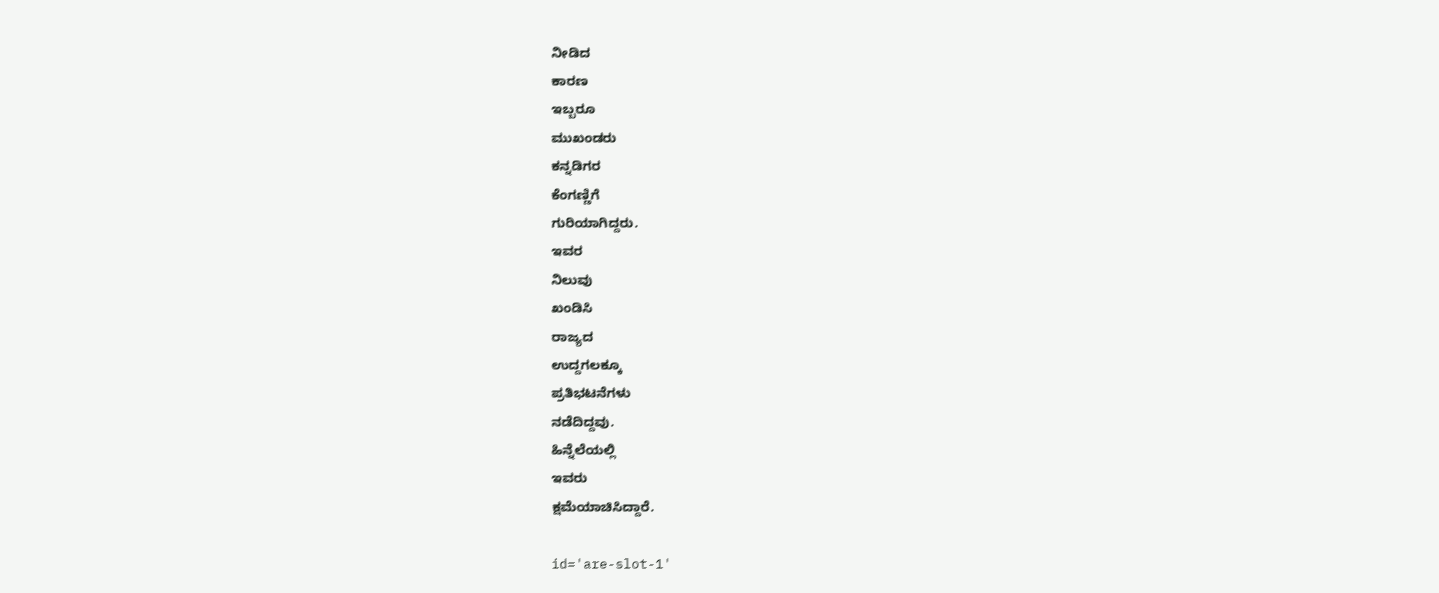ನೀಡಿದ
ಕಾರಣ
ಇಬ್ಬರೂ
ಮುಖಂಡರು
ಕನ್ನಡಿಗರ
ಕೆಂಗಣ್ಣಿಗೆ
ಗುರಿಯಾಗಿದ್ದರು.
ಇವರ
ನಿಲುವು
ಖಂಡಿಸಿ
ರಾಜ್ಯದ
ಉದ್ದಗಲಕ್ಕೂ
ಪ್ರತಿಭಟನೆಗಳು
ನಡೆದಿದ್ದವು.
ಹಿನ್ನೆಲೆಯಲ್ಲಿ
ಇವರು
ಕ್ಷಮೆಯಾಚಿಸಿದ್ದಾರೆ.

id='are-slot-1'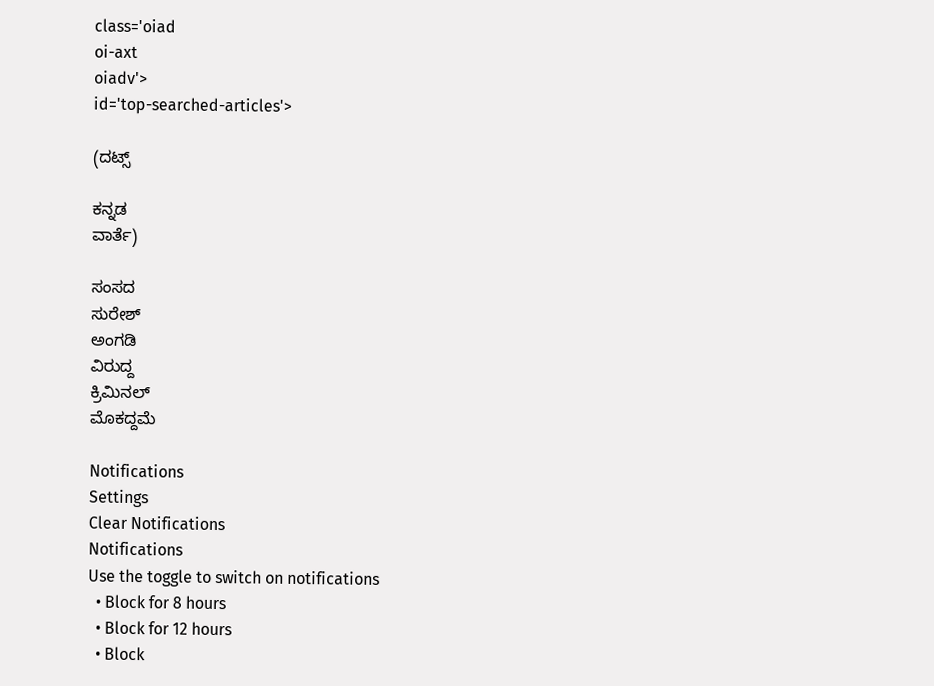class='oiad
oi-axt
oiadv'>
id='top-searched-articles'>

(ದಟ್ಸ್

ಕನ್ನಡ
ವಾರ್ತೆ)

ಸಂಸದ
ಸುರೇಶ್
ಅಂಗಡಿ
ವಿರುದ್ದ
ಕ್ರಿಮಿನಲ್
ಮೊಕದ್ದಮೆ

Notifications
Settings
Clear Notifications
Notifications
Use the toggle to switch on notifications
  • Block for 8 hours
  • Block for 12 hours
  • Block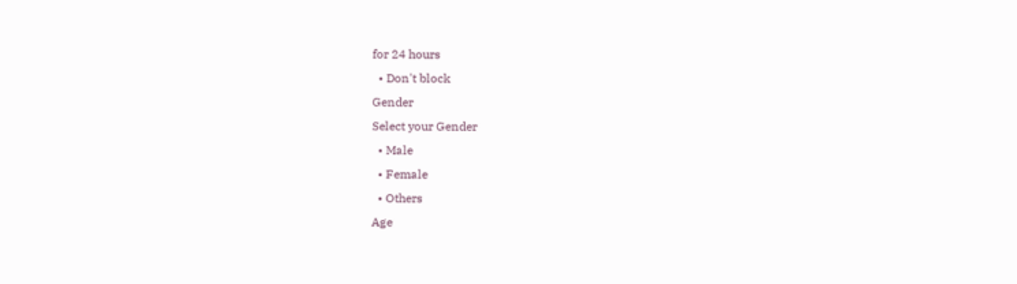for 24 hours
  • Don't block
Gender
Select your Gender
  • Male
  • Female
  • Others
Age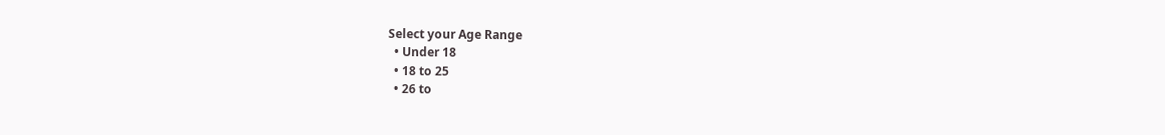Select your Age Range
  • Under 18
  • 18 to 25
  • 26 to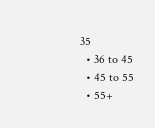35
  • 36 to 45
  • 45 to 55
  • 55+